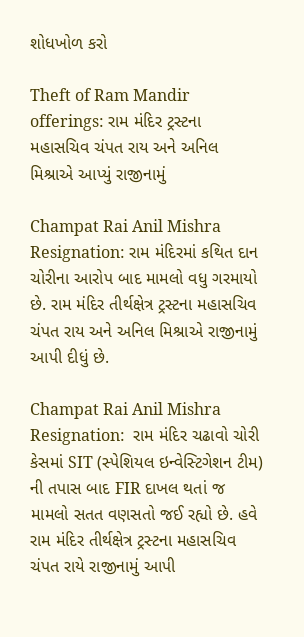શોધખોળ કરો

Theft of Ram Mandir offerings: રામ મંદિર ટ્રસ્ટના મહાસચિવ ચંપત રાય અને અનિલ મિશ્રાએ આપ્યું રાજીનામું

Champat Rai Anil Mishra Resignation: રામ મંદિરમાં કથિત દાન ચોરીના આરોપ બાદ મામલો વધુ ગરમાયો છે. રામ મંદિર તીર્થક્ષેત્ર ટ્રસ્ટના મહાસચિવ ચંપત રાય અને અનિલ મિશ્રાએ રાજીનામું આપી દીધું છે.

Champat Rai Anil Mishra Resignation:  રામ મંદિર ચઢાવો ચોરી કેસમાં SIT (સ્પેશિયલ ઇન્વેસ્ટિગેશન ટીમ) ની તપાસ બાદ FIR દાખલ થતાં જ મામલો સતત વણસતો જઈ રહ્યો છે. હવે રામ મંદિર તીર્થક્ષેત્ર ટ્રસ્ટના મહાસચિવ ચંપત રાયે રાજીનામું આપી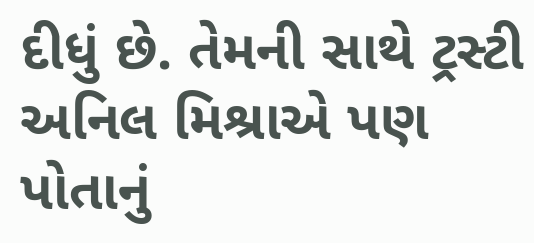દીધું છે. તેમની સાથે ટ્રસ્ટી અનિલ મિશ્રાએ પણ પોતાનું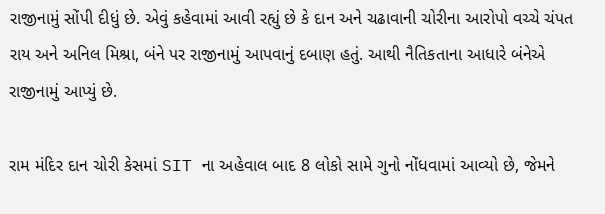રાજીનામું સોંપી દીધું છે. એવું કહેવામાં આવી રહ્યું છે કે દાન અને ચઢાવાની ચોરીના આરોપો વચ્ચે ચંપત રાય અને અનિલ મિશ્રા, બંને પર રાજીનામું આપવાનું દબાણ હતું. આથી નૈતિકતાના આધારે બંનેએ રાજીનામું આપ્યું છે.

રામ મંદિર દાન ચોરી કેસમાં SIT ના અહેવાલ બાદ 8 લોકો સામે ગુનો નોંધવામાં આવ્યો છે, જેમને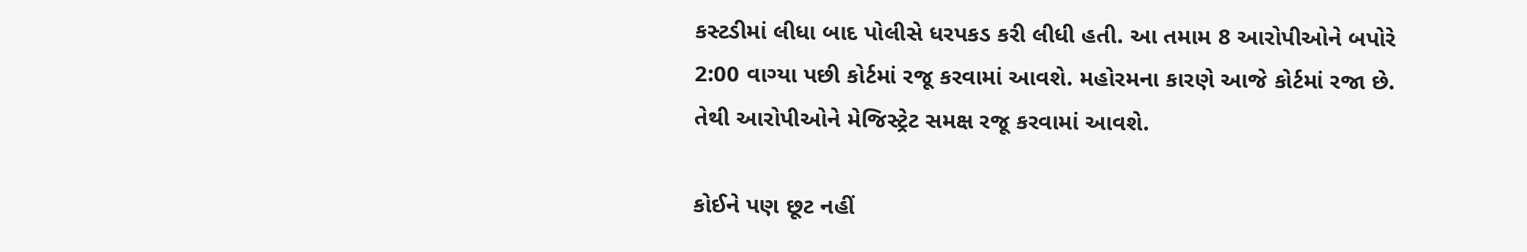કસ્ટડીમાં લીધા બાદ પોલીસે ધરપકડ કરી લીધી હતી. આ તમામ 8 આરોપીઓને બપોરે 2:00 વાગ્યા પછી કોર્ટમાં રજૂ કરવામાં આવશે. મહોરમના કારણે આજે કોર્ટમાં રજા છે. તેથી આરોપીઓને મેજિસ્ટ્રેટ સમક્ષ રજૂ કરવામાં આવશે.

કોઈને પણ છૂટ નહીં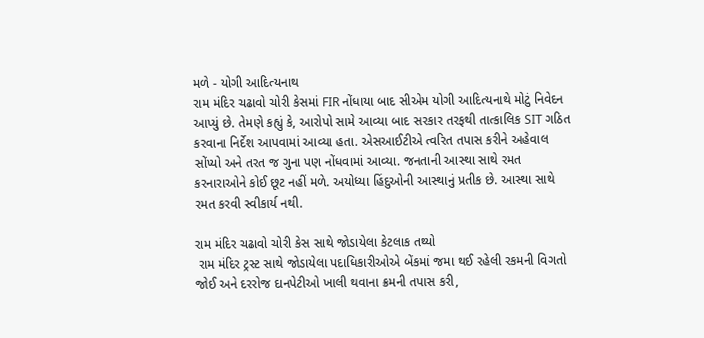મળે - યોગી આદિત્યનાથ
રામ મંદિર ચઢાવો ચોરી કેસમાં FIR નોંધાયા બાદ સીએમ યોગી આદિત્યનાથે મોટું નિવેદન આપ્યું છે. તેમણે કહ્યું કે, આરોપો સામે આવ્યા બાદ સરકાર તરફથી તાત્કાલિક SIT ગઠિત કરવાના નિર્દેશ આપવામાં આવ્યા હતા. એસઆઈટીએ ત્વરિત તપાસ કરીને અહેવાલ સોંપ્યો અને તરત જ ગુના પણ નોંધવામાં આવ્યા. જનતાની આસ્થા સાથે રમત કરનારાઓને કોઈ છૂટ નહીં મળે. અયોધ્યા હિંદુઓની આસ્થાનું પ્રતીક છે. આસ્થા સાથે રમત કરવી સ્વીકાર્ય નથી.

રામ મંદિર ચઢાવો ચોરી કેસ સાથે જોડાયેલા કેટલાક તથ્યો
 રામ મંદિર ટ્રસ્ટ સાથે જોડાયેલા પદાધિકારીઓએ બેંકમાં જમા થઈ રહેલી રકમની વિગતો જોઈ અને દરરોજ દાનપેટીઓ ખાલી થવાના ક્રમની તપાસ કરી,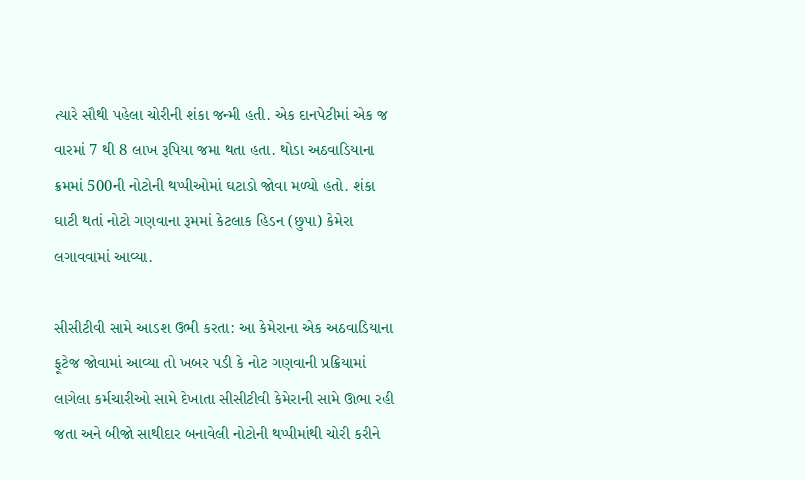ત્યારે સૌથી પહેલા ચોરીની શંકા જન્મી હતી. એક દાનપેટીમાં એક જ વારમાં 7 થી 8 લાખ રૂપિયા જમા થતા હતા. થોડા અઠવાડિયાના ક્રમમાં 500ની નોટોની થપ્પીઓમાં ઘટાડો જોવા મળ્યો હતો. શંકા ઘાટી થતાં નોટો ગણવાના રૂમમાં કેટલાક હિડન (છુપા) કેમેરા લગાવવામાં આવ્યા.

સીસીટીવી સામે આડશ ઉભી કરતા: આ કેમેરાના એક અઠવાડિયાના ફૂટેજ જોવામાં આવ્યા તો ખબર પડી કે નોટ ગણવાની પ્રક્રિયામાં લાગેલા કર્મચારીઓ સામે દેખાતા સીસીટીવી કેમેરાની સામે ઊભા રહી જતા અને બીજો સાથીદાર બનાવેલી નોટોની થપ્પીમાંથી ચોરી કરીને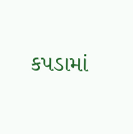કપડામાં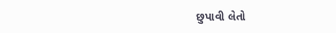છુપાવી લેતો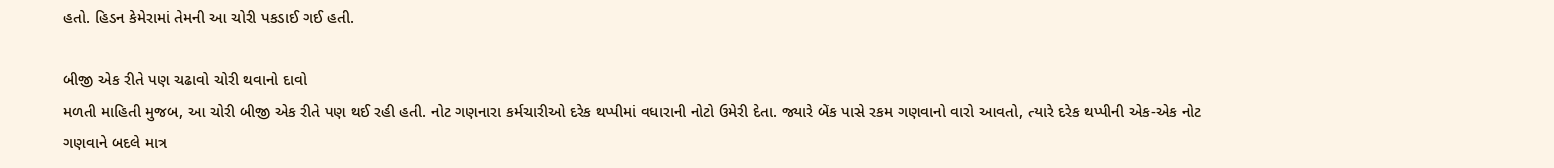હતો. હિડન કેમેરામાં તેમની આ ચોરી પકડાઈ ગઈ હતી.

બીજી એક રીતે પણ ચઢાવો ચોરી થવાનો દાવો
મળતી માહિતી મુજબ, આ ચોરી બીજી એક રીતે પણ થઈ રહી હતી. નોટ ગણનારા કર્મચારીઓ દરેક થપ્પીમાં વધારાની નોટો ઉમેરી દેતા. જ્યારે બેંક પાસે રકમ ગણવાનો વારો આવતો, ત્યારે દરેક થપ્પીની એક-એક નોટ ગણવાને બદલે માત્ર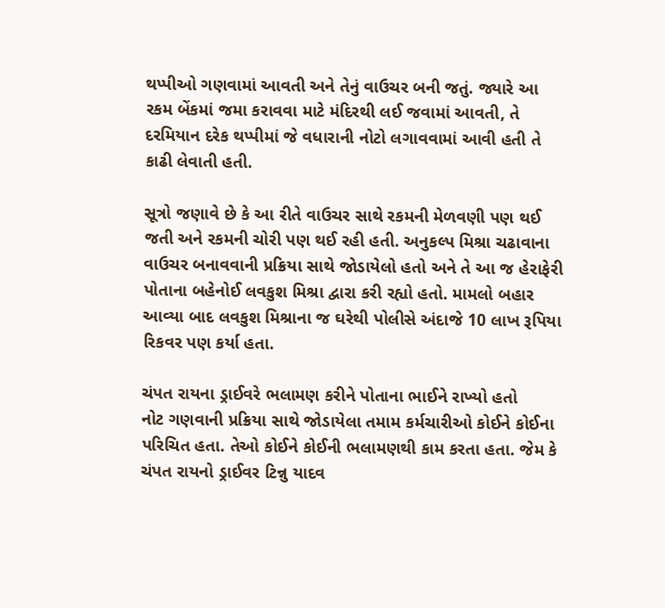થપ્પીઓ ગણવામાં આવતી અને તેનું વાઉચર બની જતું. જ્યારે આ રકમ બેંકમાં જમા કરાવવા માટે મંદિરથી લઈ જવામાં આવતી, તે દરમિયાન દરેક થપ્પીમાં જે વધારાની નોટો લગાવવામાં આવી હતી તે કાઢી લેવાતી હતી.

સૂત્રો જણાવે છે કે આ રીતે વાઉચર સાથે રકમની મેળવણી પણ થઈ જતી અને રકમની ચોરી પણ થઈ રહી હતી. અનુકલ્પ મિશ્રા ચઢાવાના વાઉચર બનાવવાની પ્રક્રિયા સાથે જોડાયેલો હતો અને તે આ જ હેરાફેરી પોતાના બહેનોઈ લવકુશ મિશ્રા દ્વારા કરી રહ્યો હતો. મામલો બહાર આવ્યા બાદ લવકુશ મિશ્રાના જ ઘરેથી પોલીસે અંદાજે 10 લાખ રૂપિયા રિકવર પણ કર્યા હતા.

ચંપત રાયના ડ્રાઈવરે ભલામણ કરીને પોતાના ભાઈને રાખ્યો હતો
નોટ ગણવાની પ્રક્રિયા સાથે જોડાયેલા તમામ કર્મચારીઓ કોઈને કોઈના પરિચિત હતા. તેઓ કોઈને કોઈની ભલામણથી કામ કરતા હતા. જેમ કે ચંપત રાયનો ડ્રાઈવર ટિન્નુ યાદવ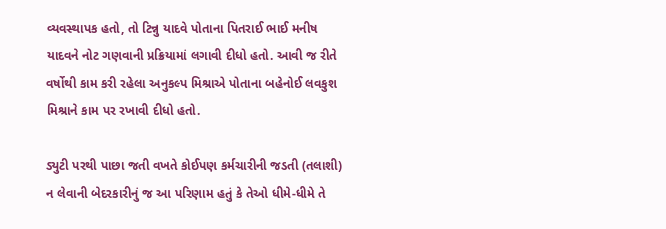વ્યવસ્થાપક હતો, તો ટિન્નુ યાદવે પોતાના પિતરાઈ ભાઈ મનીષ યાદવને નોટ ગણવાની પ્રક્રિયામાં લગાવી દીધો હતો. આવી જ રીતે વર્ષોથી કામ કરી રહેલા અનુકલ્પ મિશ્રાએ પોતાના બહેનોઈ લવકુશ મિશ્રાને કામ પર રખાવી દીધો હતો.

ડ્યુટી પરથી પાછા જતી વખતે કોઈપણ કર્મચારીની જડતી (તલાશી) ન લેવાની બેદરકારીનું જ આ પરિણામ હતું કે તેઓ ધીમે-ધીમે તે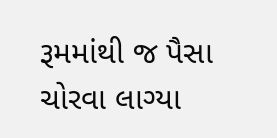રૂમમાંથી જ પૈસા ચોરવા લાગ્યા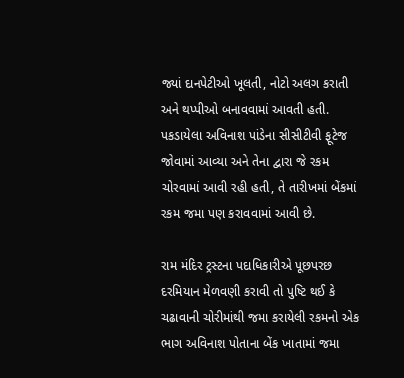જ્યાં દાનપેટીઓ ખૂલતી, નોટો અલગ કરાતી અને થપ્પીઓ બનાવવામાં આવતી હતી. પકડાયેલા અવિનાશ પાંડેના સીસીટીવી ફૂટેજ જોવામાં આવ્યા અને તેના દ્વારા જે રકમ ચોરવામાં આવી રહી હતી, તે તારીખમાં બેંકમાં રકમ જમા પણ કરાવવામાં આવી છે.

રામ મંદિર ટ્રસ્ટના પદાધિકારીએ પૂછપરછ દરમિયાન મેળવણી કરાવી તો પુષ્ટિ થઈ કે ચઢાવાની ચોરીમાંથી જમા કરાયેલી રકમનો એક ભાગ અવિનાશ પોતાના બેંક ખાતામાં જમા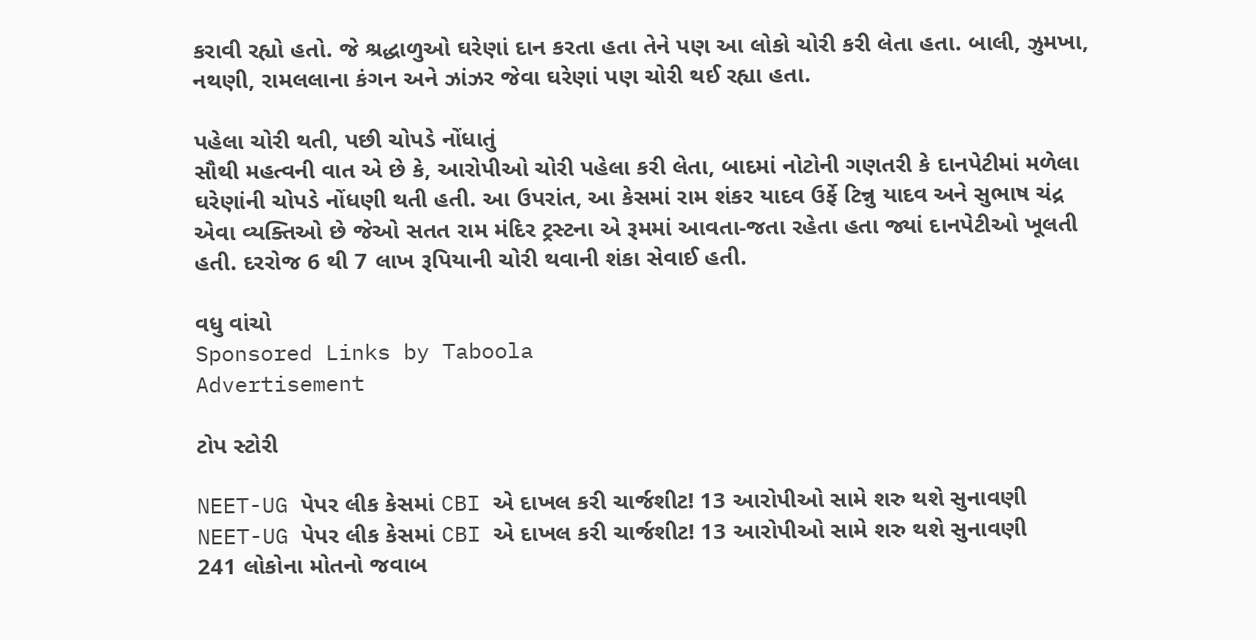કરાવી રહ્યો હતો. જે શ્રદ્ધાળુઓ ઘરેણાં દાન કરતા હતા તેને પણ આ લોકો ચોરી કરી લેતા હતા. બાલી, ઝુમખા, નથણી, રામલલાના કંગન અને ઝાંઝર જેવા ઘરેણાં પણ ચોરી થઈ રહ્યા હતા.

પહેલા ચોરી થતી, પછી ચોપડે નોંધાતું
સૌથી મહત્વની વાત એ છે કે, આરોપીઓ ચોરી પહેલા કરી લેતા, બાદમાં નોટોની ગણતરી કે દાનપેટીમાં મળેલા ઘરેણાંની ચોપડે નોંધણી થતી હતી. આ ઉપરાંત, આ કેસમાં રામ શંકર યાદવ ઉર્ફે ટિન્નુ યાદવ અને સુભાષ ચંદ્ર એવા વ્યક્તિઓ છે જેઓ સતત રામ મંદિર ટ્રસ્ટના એ રૂમમાં આવતા-જતા રહેતા હતા જ્યાં દાનપેટીઓ ખૂલતી હતી. દરરોજ 6 થી 7 લાખ રૂપિયાની ચોરી થવાની શંકા સેવાઈ હતી.

વધુ વાંચો
Sponsored Links by Taboola
Advertisement

ટોપ સ્ટોરી

NEET-UG પેપર લીક કેસમાં CBI એ દાખલ કરી ચાર્જશીટ! 13 આરોપીઓ સામે શરુ થશે સુનાવણી
NEET-UG પેપર લીક કેસમાં CBI એ દાખલ કરી ચાર્જશીટ! 13 આરોપીઓ સામે શરુ થશે સુનાવણી
241 લોકોના મોતનો જવાબ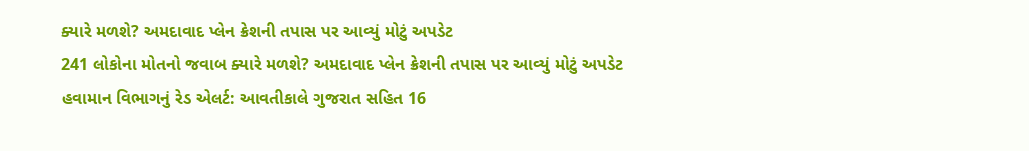ક્યારે મળશે? અમદાવાદ પ્લેન ક્રેશની તપાસ પર આવ્યું મોટું અપડેટ
241 લોકોના મોતનો જવાબ ક્યારે મળશે? અમદાવાદ પ્લેન ક્રેશની તપાસ પર આવ્યું મોટું અપડેટ
હવામાન વિભાગનું રેડ એલર્ટ: આવતીકાલે ગુજરાત સહિત 16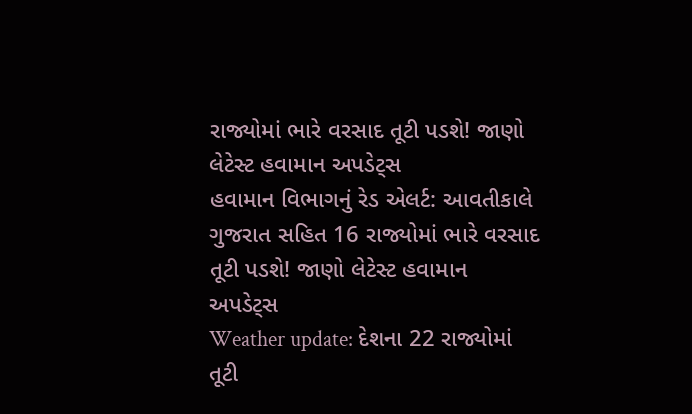રાજ્યોમાં ભારે વરસાદ તૂટી પડશે! જાણો લેટેસ્ટ હવામાન અપડેટ્સ
હવામાન વિભાગનું રેડ એલર્ટ: આવતીકાલે ગુજરાત સહિત 16 રાજ્યોમાં ભારે વરસાદ તૂટી પડશે! જાણો લેટેસ્ટ હવામાન અપડેટ્સ
Weather update: દેશના 22 રાજ્યોમાં તૂટી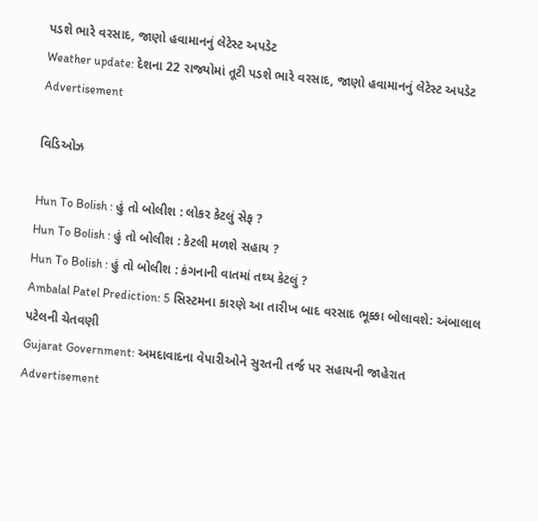પડશે ભારે વરસાદ, જાણો હવામાનનું લેટેસ્ટ અપડેટ
Weather update: દેશના 22 રાજ્યોમાં તૂટી પડશે ભારે વરસાદ, જાણો હવામાનનું લેટેસ્ટ અપડેટ
Advertisement

વિડિઓઝ

Hun To Bolish : હું તો બોલીશ : લોકર કેટલું સેફ ?
Hun To Bolish : હું તો બોલીશ : કેટલી મળશે સહાય ?
Hun To Bolish : હું તો બોલીશ : કંગનાની વાતમાં તથ્ય કેટલું ?
Ambalal Patel Prediction: 5 સિસ્ટમના કારણે આ તારીખ બાદ વરસાદ ભૂક્કા બોલાવશે: અંબાલાલ પટેલની ચેતવણી
Gujarat Government: અમદાવાદના વેપારીઓને સુરતની તર્જ પર સહાયની જાહેરાત
Advertisement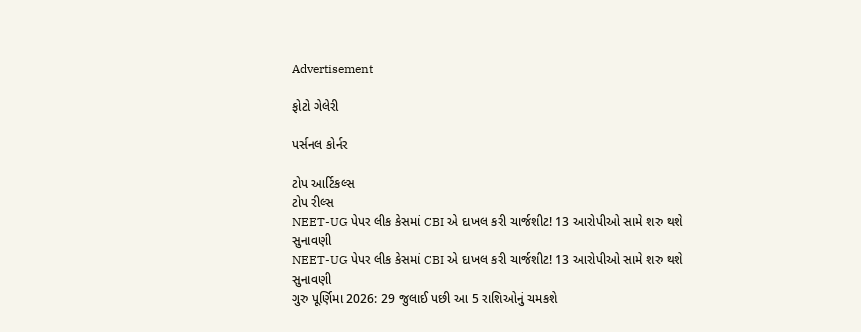Advertisement

ફોટો ગેલેરી

પર્સનલ કોર્નર

ટોપ આર્ટિકલ્સ
ટોપ રીલ્સ
NEET-UG પેપર લીક કેસમાં CBI એ દાખલ કરી ચાર્જશીટ! 13 આરોપીઓ સામે શરુ થશે સુનાવણી
NEET-UG પેપર લીક કેસમાં CBI એ દાખલ કરી ચાર્જશીટ! 13 આરોપીઓ સામે શરુ થશે સુનાવણી
ગુરુ પૂર્ણિમા 2026: 29 જુલાઈ પછી આ 5 રાશિઓનું ચમકશે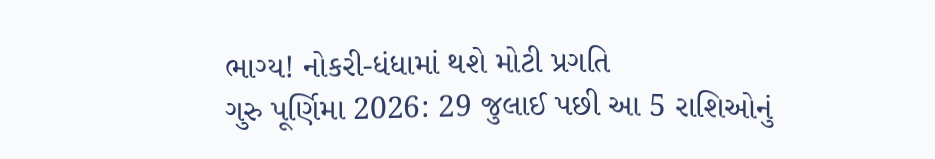ભાગ્ય! નોકરી-ધંધામાં થશે મોટી પ્રગતિ
ગુરુ પૂર્ણિમા 2026: 29 જુલાઈ પછી આ 5 રાશિઓનું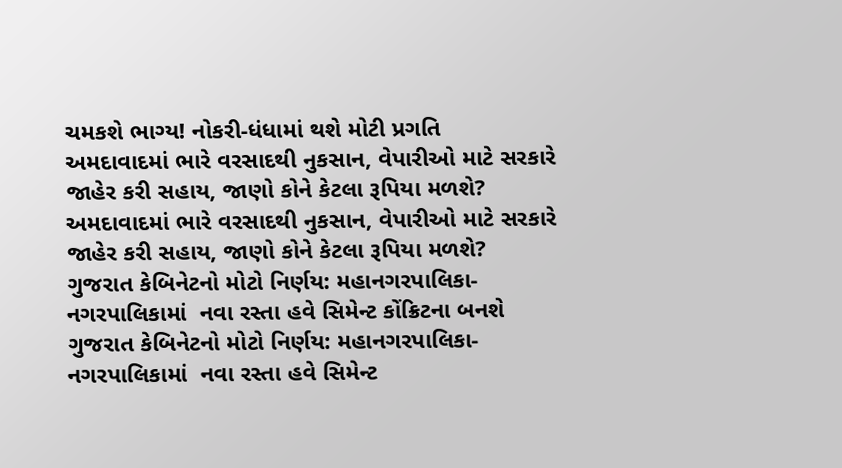ચમકશે ભાગ્ય! નોકરી-ધંધામાં થશે મોટી પ્રગતિ
અમદાવાદમાં ભારે વરસાદથી નુકસાન, વેપારીઓ માટે સરકારે જાહેર કરી સહાય, જાણો કોને કેટલા રૂપિયા મળશે?
અમદાવાદમાં ભારે વરસાદથી નુકસાન, વેપારીઓ માટે સરકારે જાહેર કરી સહાય, જાણો કોને કેટલા રૂપિયા મળશે?
ગુજરાત કેબિનેટનો મોટો નિર્ણય: મહાનગરપાલિકા-નગરપાલિકામાં  નવા રસ્તા હવે સિમેન્ટ કોંક્રિટના બનશે
ગુજરાત કેબિનેટનો મોટો નિર્ણય: મહાનગરપાલિકા-નગરપાલિકામાં  નવા રસ્તા હવે સિમેન્ટ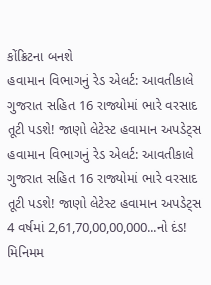કોંક્રિટના બનશે
હવામાન વિભાગનું રેડ એલર્ટ: આવતીકાલે ગુજરાત સહિત 16 રાજ્યોમાં ભારે વરસાદ તૂટી પડશે! જાણો લેટેસ્ટ હવામાન અપડેટ્સ
હવામાન વિભાગનું રેડ એલર્ટ: આવતીકાલે ગુજરાત સહિત 16 રાજ્યોમાં ભારે વરસાદ તૂટી પડશે! જાણો લેટેસ્ટ હવામાન અપડેટ્સ
4 વર્ષમાં 2,61,70,00,00,000...નો દંડ! મિનિમમ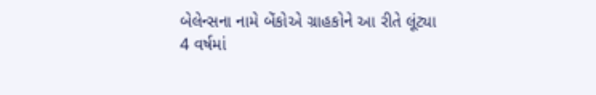બેલેન્સના નામે બેંકોએ ગ્રાહકોને આ રીતે લૂંટ્યા
4 વર્ષમાં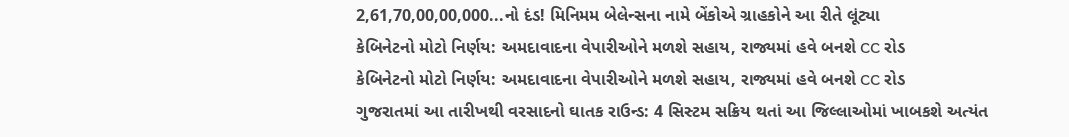2,61,70,00,00,000...નો દંડ! મિનિમમ બેલેન્સના નામે બેંકોએ ગ્રાહકોને આ રીતે લૂંટ્યા
કેબિનેટનો મોટો નિર્ણય: અમદાવાદના વેપારીઓને મળશે સહાય, રાજ્યમાં હવે બનશે CC રોડ
કેબિનેટનો મોટો નિર્ણય: અમદાવાદના વેપારીઓને મળશે સહાય, રાજ્યમાં હવે બનશે CC રોડ
ગુજરાતમાં આ તારીખથી વરસાદનો ઘાતક રાઉન્ડ: 4 સિસ્ટમ સક્રિય થતાં આ જિલ્લાઓમાં ખાબકશે અત્યંત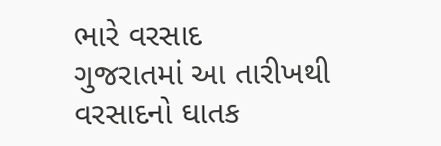ભારે વરસાદ
ગુજરાતમાં આ તારીખથી વરસાદનો ઘાતક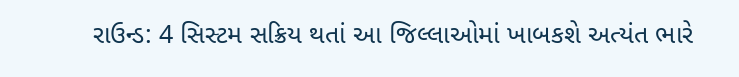રાઉન્ડ: 4 સિસ્ટમ સક્રિય થતાં આ જિલ્લાઓમાં ખાબકશે અત્યંત ભારે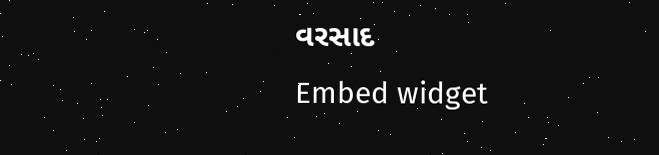વરસાદ
Embed widget